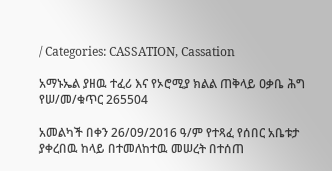/ Categories: CASSATION, Cassation

አማኑኤል ያዘዉ ተፈሪ እና የኦሮሚያ ክልል ጠቅላይ ዐቃቤ ሕግ የሠ/መ/ቁጥር 265504

አመልካች በቀን 26/09/2016 ዓ/ም የተጻፈ የሰበር አቤቱታ ያቀረበዉ ከላይ በተመለከተዉ መሠረት በተሰጠ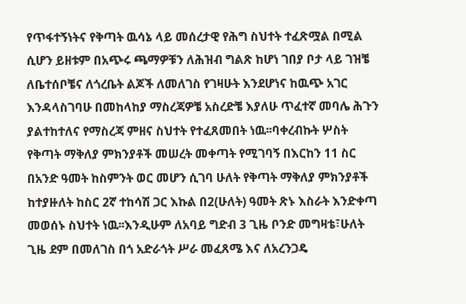የጥፋተኝነትና የቅጣት ዉሳኔ ላይ መሰረታዊ የሕግ ስህተት ተፈጽሟል በሚል ሲሆን ይዘቱም በአጭሩ ጫማዎቹን ለሕዝብ ግልጽ ከሆነ ገበያ ቦታ ላይ ገዝቼ ለቤተሰቦቼና ለጎረቤት ልጆች ለመለገስ የገዛሁት እንደሆነና ከዉጭ አገር እንዳላስገባሁ በመከላከያ ማስረጃዎቼ አስረድቼ እያለሁ ጥፈተኛ መባሌ ሕጉን ያልተከተለና የማስረጃ ምዘና ስህተት የተፈጸመበት ነዉ፡፡ባቀረብኩት ሦስት የቅጣት ማቅለያ ምክንያቶች መሠረት መቀጣት የሚገባኝ በእርከን 11 ስር በአንድ ዓመት ከስምንት ወር መሆን ሲገባ ሁለት የቅጣት ማቅለያ ምክንያቶች ከተያዙለት ከስር 2ኛ ተከሳሽ ጋር እኩል በ2(ሁለት) ዓመት ጽኑ እስራት እንድቀጣ መወሰኑ ስህተት ነዉ፡፡እንዲሁም ለአባይ ግድብ 3 ጊዜ ቦንድ መግዛቴ፣ሁለት ጊዜ ደም በመለገስ በጎ አድራጎት ሥራ መፈጸሜ እና ለአረንጋዴ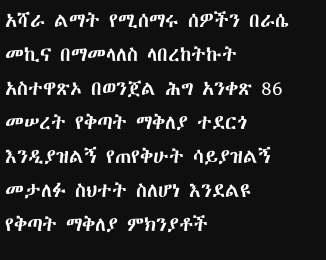አሻራ ልማት የሚሰማሩ ሰዎችን በራሴ መኪና በማመላለስ ላበረከትኩት አስተዋጽኦ በወንጀል ሕግ አንቀጽ 86 መሠረት የቅጣት ማቅለያ ተደርጎ እንዲያዝልኝ የጠየቅሁት ሳይያዝልኝ መታለፉ ስህተት ስለሆነ እንደልዩ የቅጣት ማቅለያ ምክንያቶች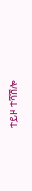ተይዞ ተሻሽሎ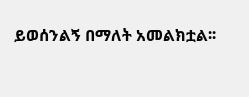ይወሰንልኝ በማለት አመልክቷል፡፡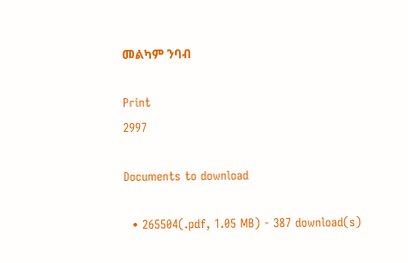መልካም ንባብ

Print
2997

Documents to download

  • 265504(.pdf, 1.05 MB) - 387 download(s)